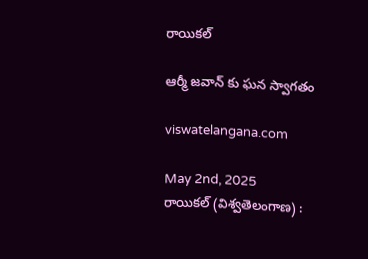రాయికల్

ఆర్మీ జవాన్ కు ఘన స్వాగతం

viswatelangana.com

May 2nd, 2025
రాయికల్ (విశ్వతెలంగాణ) :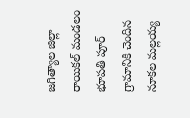జగిత్యాల జిల్లా రాయికల్ మండలం భూపతి పూర్ గ్రామానికి చెందిన నూకల మల్లయ్య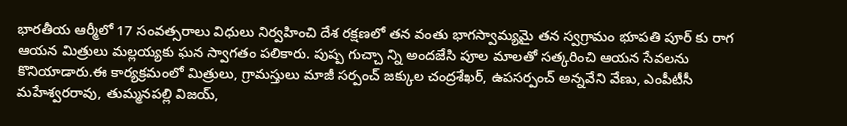భారతీయ ఆర్మీలో 17 సంవత్సరాలు విధులు నిర్వహించి దేశ రక్షణలో తన వంతు భాగస్వామ్యమై తన స్వగ్రామం భూపతి పూర్ కు రాగ ఆయన మిత్రులు మల్లయ్యకు ఘన స్వాగతం పలికారు. పుష్ప గుచ్చా న్ని అందజేసి పూల మాలతో సత్కరించి ఆయన సేవలను కొనియాడారు.ఈ కార్యక్రమంలో మిత్రులు, గ్రామస్తులు మాజీ సర్పంచ్ జక్కుల చంద్రశేఖర్, ఉపసర్పంచ్ అన్నవేని వేణు, ఎంపీటీసీ మహేశ్వరరావు, తుమ్మనపల్లి విజయ్,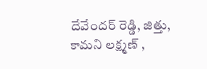దేవేందర్ రెడ్డి, జిత్తు, కామని లక్ష్మణ్ ,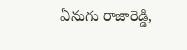ఏనుగు రాజారెడ్డి,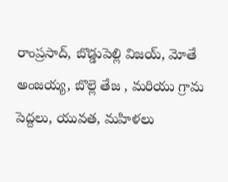రాంప్రసాద్, బొడ్డుపెల్లి విజయ్, మోతే అంజయ్య, బొల్లె తేజ , మరియు గ్రామ పెద్దలు, యువత, మహిళలు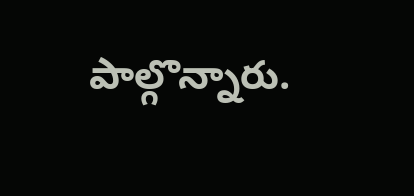పాల్గొన్నారు.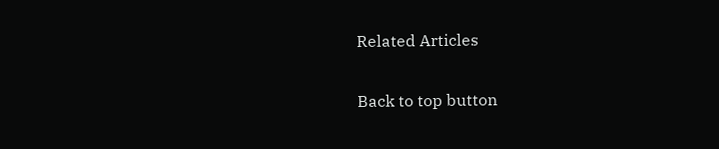Related Articles

Back to top button